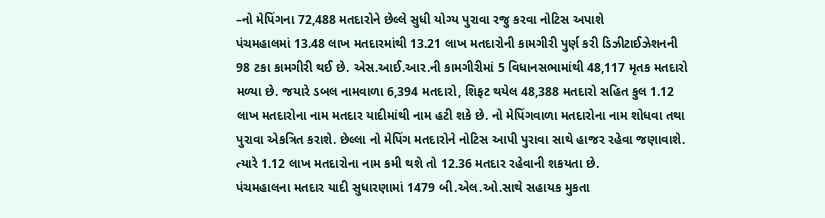–નો મેપિંગના 72,488 મતદારોને છેલ્લે સુધી યોગ્ય પુરાવા રજુ કરવા નોટિસ અપાશે
પંચમહાલમાં 13.48 લાખ મતદારમાંથી 13.21 લાખ મતદારોની કામગીરી પુર્ણ કરી ડિઝીટાઈઝેશનની 98 ટકા કામગીરી થઈ છે. એસ.આઈ.આર.ની કામગીરીમાં 5 વિધાનસભામાંથી 48,117 મૃતક મતદારો મળ્યા છે. જયારે ડબલ નામવાળા 6,394 મતદારો, શિફટ થયેલ 48,388 મતદારો સહિત કુલ 1.12 લાખ મતદારોના નામ મતદાર યાદીમાંથી નામ હટી શકે છે. નો મેપિંગવાળા મતદારોના નામ શોધવા તથા પુરાવા એકત્રિત કરાશે. છેલ્લા નો મેપિંગ મતદારોને નોટિસ આપી પુરાવા સાથે હાજર રહેવા જણાવાશે. ત્યારે 1.12 લાખ મતદારોના નામ કમી થશે તો 12.36 મતદાર રહેવાની શકયતા છે.
પંચમહાલના મતદાર યાદી સુધારણામાં 1479 બી.એલ.ઓ.સાથે સહાયક મુકતા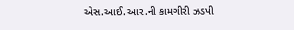એસ.આઈ.આર.ની કામગીરી ઝડપી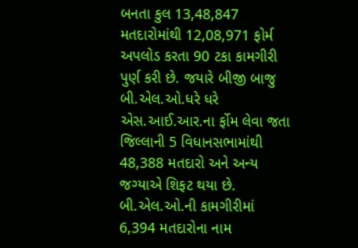બનતા કુલ 13,48,847 મતદારોમાંથી 12,08,971 ફોર્મ અપલોડ કરતા 90 ટકા કામગીરી પુર્ણ કરી છે. જયારે બીજી બાજુ બી.એલ.ઓ.ધરે ધરે એસ.આઈ.આર.ના ર્ફોમ લેવા જતા જિલ્લાની 5 વિધાનસભામાંથી 48,388 મતદારો અને અન્ય જગ્યાએ શિફટ થયા છે. બી.એલ.ઓ.ની કામગીરીમાં 6,394 મતદારોના નામ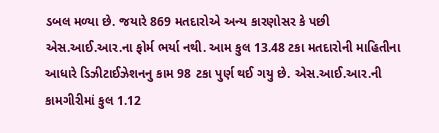ડબલ મળ્યા છે. જયારે 869 મતદારોએ અન્ય કારણોસર કે પછી એસ.આઈ.આર.ના ફોર્મ ભર્યા નથી. આમ કુલ 13.48 ટકા મતદારોની માહિતીના આધારે ડિઝીટાઈઝેશનનુ કામ 98 ટકા પુર્ણ થઈ ગયુ છે. એસ.આઈ.આર.ની કામગીરીમાં કુલ 1.12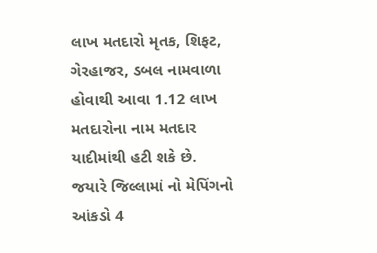લાખ મતદારો મૃતક, શિફટ, ગેરહાજર, ડબલ નામવાળા હોવાથી આવા 1.12 લાખ મતદારોના નામ મતદાર યાદીમાંથી હટી શકે છે. જયારે જિલ્લામાં નો મેપિંગનો આંકડો 4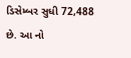ડિસેમ્બર સુધી 72,488 છે. આ નો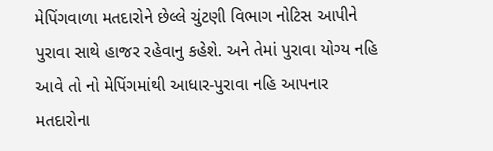મેપિંગવાળા મતદારોને છેલ્લે ચુંટણી વિભાગ નોટિસ આપીને પુરાવા સાથે હાજર રહેવાનુ કહેશે. અને તેમાં પુરાવા યોગ્ય નહિ આવે તો નો મેપિંગમાંથી આધાર-પુરાવા નહિ આપનાર મતદારોના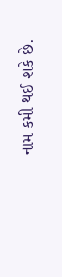નામ કમી થઈ શકે છે.